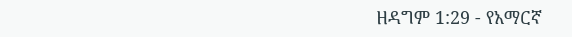ዘዳግም 1:29 - የአማርኛ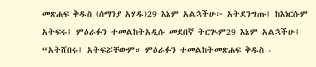መጽሐፍ ቅዱስ (ሰማንያ አሃዱ)29 እኔም አልኋችሁ፦ አትደንግጡ፤ ከእነርሱም አትፍሩ፤ ምዕራፉን ተመልከትአዲሱ መደበኛ ትርጒም29 እኔም አልኋችሁ፤ “አትሸበሩ፤ አትፍሯቸውም። ምዕራፉን ተመልከትመጽሐፍ ቅዱስ -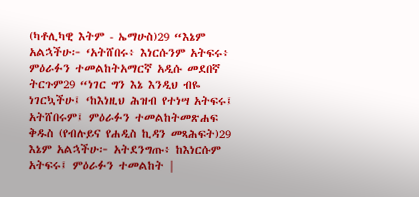(ካቶሊካዊ እትም - ኤማሁስ)29 “እኔም አልኋችሁ፦ ‘አትሸበሩ፥ እነርሱንም አትፍሩ፥ ምዕራፉን ተመልከትአማርኛ አዲሱ መደበኛ ትርጉም29 “ነገር ግን እኔ እንዲህ ብዬ ነገርኳችሁ፤ ‘ከእነዚህ ሕዝብ የተነሣ አትፍሩ፤ አትሸበሩም፤ ምዕራፉን ተመልከትመጽሐፍ ቅዱስ (የብሉይና የሐዲስ ኪዳን መጻሕፍት)29 እኔም አልኋችሁ፦ አትደንግጡ፥ ከእነርሱም አትፍሩ፤ ምዕራፉን ተመልከት |